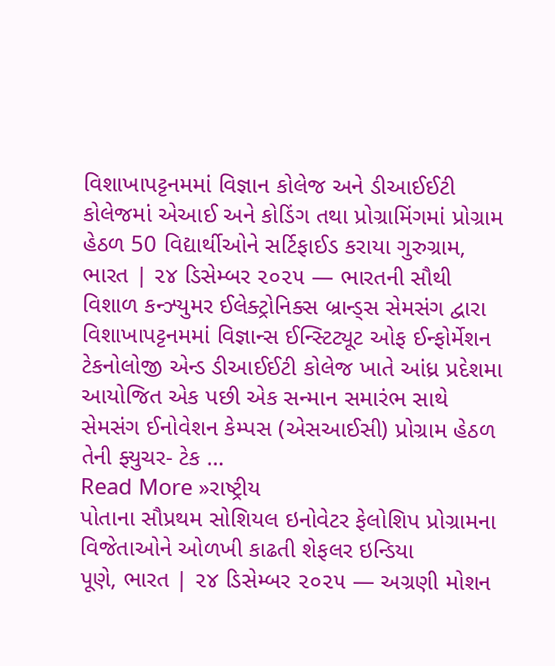વિશાખાપટ્ટનમમાં વિજ્ઞાન કોલેજ અને ડીઆઈઈટી કોલેજમાં એઆઈ અને કોડિંગ તથા પ્રોગ્રામિંગમાં પ્રોગ્રામ હેઠળ 50 વિદ્યાર્થીઓને સર્ટિફાઈડ કરાયા ગુરુગ્રામ, ભારત | ૨૪ ડિસેમ્બર ૨૦૨૫ — ભારતની સૌથી વિશાળ કન્ઝ્યુમર ઈલેક્ટ્રોનિક્સ બ્રાન્ડ્સ સેમસંગ દ્વારા વિશાખાપટ્ટનમમાં વિજ્ઞાન્સ ઈન્સ્ટિટ્યૂટ ઓફ ઈન્ફોર્મેશન ટેકનોલોજી એન્ડ ડીઆઈઈટી કોલેજ ખાતે આંધ્ર પ્રદેશમા આયોજિત એક પછી એક સન્માન સમારંભ સાથે સેમસંગ ઈનોવેશન કેમ્પસ (એસઆઈસી) પ્રોગ્રામ હેઠળ તેની ફ્યુચર- ટેક …
Read More »રાષ્ટ્રીય
પોતાના સૌપ્રથમ સોશિયલ ઇનોવેટર ફેલોશિપ પ્રોગ્રામના વિજેતાઓને ઓળખી કાઢતી શેફલર ઇન્ડિયા
પૂણે, ભારત | ૨૪ ડિસેમ્બર ૨૦૨૫ — અગ્રણી મોશન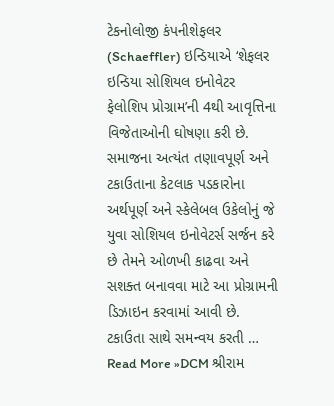ટેકનોલોજી કંપનીશેફલર (Schaeffler) ઇન્ડિયાએ ‘શેફલર ઇન્ડિયા સોશિયલ ઇનોવેટર ફેલોશિપ પ્રોગ્રામ’ની 4થી આવૃત્તિના વિજેતાઓની ઘોષણા કરી છે. સમાજના અત્યંત તણાવપૂર્ણ અને ટકાઉતાના કેટલાક પડકારોના અર્થપૂર્ણ અને સ્કેલેબલ ઉકેલોનું જે યુવા સોશિયલ ઇનોવેટર્સ સર્જન કરે છે તેમને ઓળખી કાઢવા અને સશક્ત બનાવવા માટે આ પ્રોગ્રામની ડિઝાઇન કરવામાં આવી છે. ટકાઉતા સાથે સમન્વય કરતી …
Read More »DCM શ્રીરામ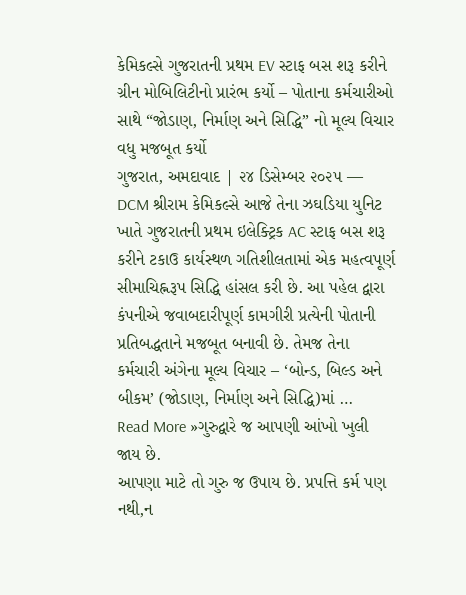કેમિકલ્સે ગુજરાતની પ્રથમ EV સ્ટાફ બસ શરૂ કરીને ગ્રીન મોબિલિટીનો પ્રારંભ કર્યો – પોતાના કર્મચારીઓ સાથે “જોડાણ, નિર્માણ અને સિદ્ધિ” નો મૂલ્ય વિચાર વધુ મજબૂત કર્યો
ગુજરાત, અમદાવાદ | ૨૪ ડિસેમ્બર ૨૦૨૫ — DCM શ્રીરામ કેમિકલ્સે આજે તેના ઝઘડિયા યુનિટ ખાતે ગુજરાતની પ્રથમ ઇલેક્ટ્રિક AC સ્ટાફ બસ શરૂ કરીને ટકાઉ કાર્યસ્થળ ગતિશીલતામાં એક મહત્વપૂર્ણ સીમાચિહ્નરૂપ સિદ્ધિ હાંસલ કરી છે. આ પહેલ દ્વારા કંપનીએ જવાબદારીપૂર્ણ કામગીરી પ્રત્યેની પોતાની પ્રતિબદ્ધતાને મજબૂત બનાવી છે. તેમજ તેના કર્મચારી અંગેના મૂલ્ય વિચાર – ‘બોન્ડ, બિલ્ડ અને બીકમ’ (જોડાણ, નિર્માણ અને સિદ્ધિ)માં …
Read More »ગુરુદ્વારે જ આપણી આંખો ખુલી જાય છે.
આપણા માટે તો ગુરુ જ ઉપાય છે. પ્રપત્તિ કર્મ પણ નથી,ન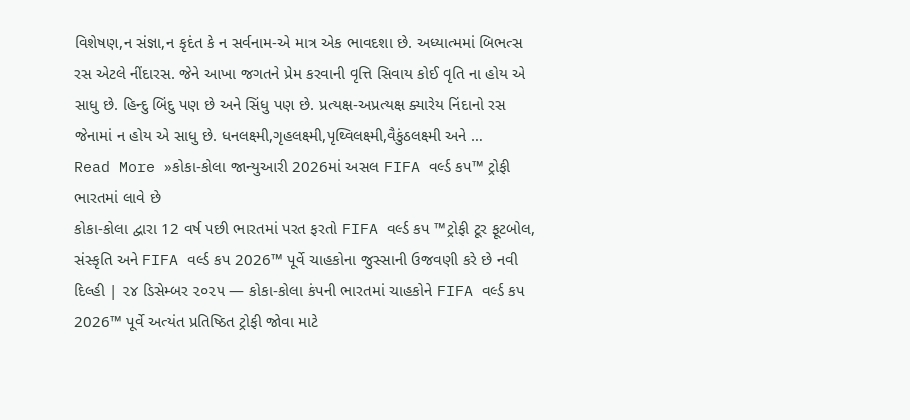વિશેષણ,ન સંજ્ઞા,ન કૃદંત કે ન સર્વનામ-એ માત્ર એક ભાવદશા છે. અધ્યાત્મમાં બિભત્સ રસ એટલે નીંદારસ. જેને આખા જગતને પ્રેમ કરવાની વૃત્તિ સિવાય કોઈ વૃતિ ના હોય એ સાધુ છે. હિન્દુ બિંદુ પણ છે અને સિંધુ પણ છે. પ્રત્યક્ષ-અપ્રત્યક્ષ ક્યારેય નિંદાનો રસ જેનામાં ન હોય એ સાધુ છે. ધનલક્ષ્મી,ગૃહલક્ષ્મી,પૃથ્વિલક્ષ્મી,વૈકુંઠલક્ષ્મી અને …
Read More »કોકા-કોલા જાન્યુઆરી 2026માં અસલ FIFA વર્લ્ડ કપ™ ટ્રોફી ભારતમાં લાવે છે
કોકા-કોલા દ્વારા 12 વર્ષ પછી ભારતમાં પરત ફરતો FIFA વર્લ્ડ કપ ™ટ્રોફી ટૂર ફૂટબોલ, સંસ્કૃતિ અને FIFA વર્લ્ડ કપ 2026™ પૂર્વે ચાહકોના જુસ્સાની ઉજવણી કરે છે નવી દિલ્હી | ૨૪ ડિસેમ્બર ૨૦૨૫ — કોકા-કોલા કંપની ભારતમાં ચાહકોને FIFA વર્લ્ડ કપ 2026™ પૂર્વે અત્યંત પ્રતિષ્ઠિત ટ્રોફી જોવા માટે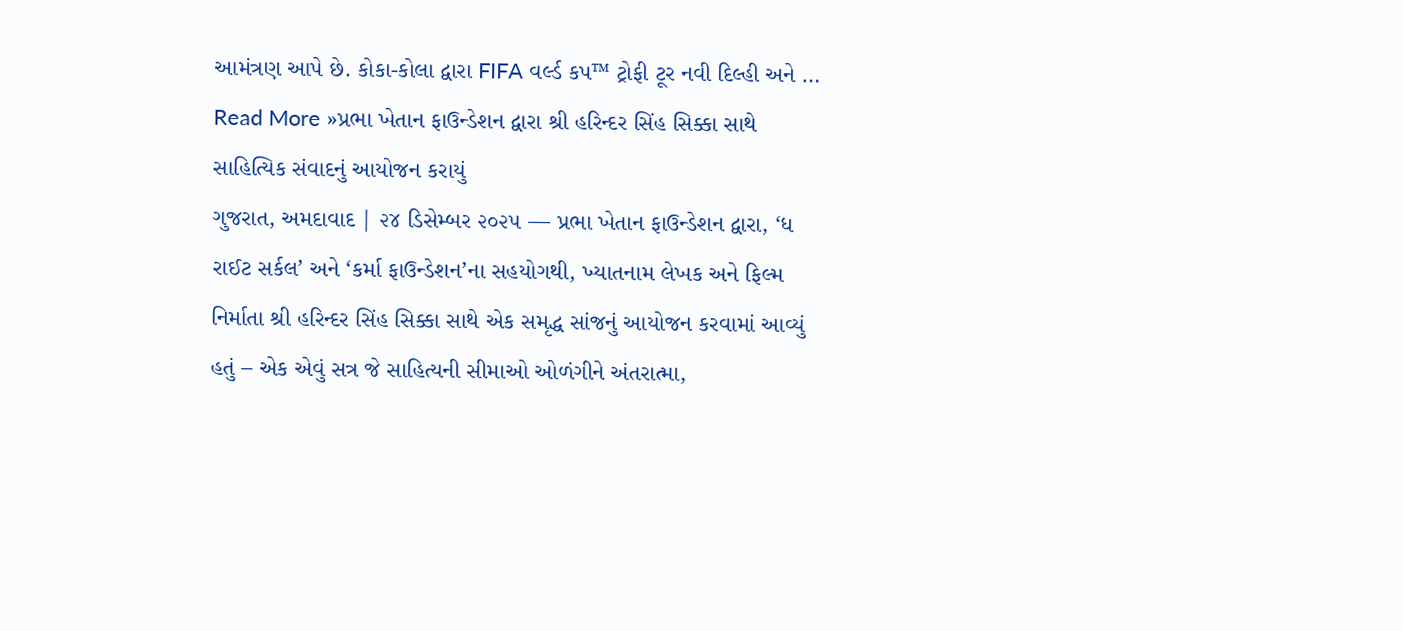આમંત્રણ આપે છે. કોકા-કોલા દ્વારા FIFA વર્લ્ડ કપ™ ટ્રોફી ટૂર નવી દિલ્હી અને …
Read More »પ્રભા ખેતાન ફાઉન્ડેશન દ્વારા શ્રી હરિન્દર સિંહ સિક્કા સાથે સાહિત્યિક સંવાદનું આયોજન કરાયું
ગુજરાત, અમદાવાદ | ૨૪ ડિસેમ્બર ૨૦૨૫ — પ્રભા ખેતાન ફાઉન્ડેશન દ્વારા, ‘ધ રાઈટ સર્કલ’ અને ‘કર્મા ફાઉન્ડેશન’ના સહયોગથી, ખ્યાતનામ લેખક અને ફિલ્મ નિર્માતા શ્રી હરિન્દર સિંહ સિક્કા સાથે એક સમૃદ્ધ સાંજનું આયોજન કરવામાં આવ્યું હતું – એક એવું સત્ર જે સાહિત્યની સીમાઓ ઓળંગીને અંતરાત્મા,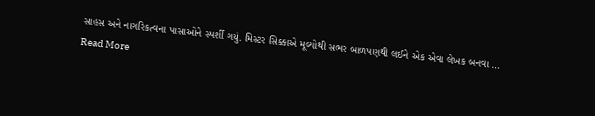સાહસ અને નાગરિકત્વના પાસાઓને સ્પર્શી ગયું. મિસ્ટર સિક્કાએ મૂલ્યોથી સભર બાળપણથી લઈને એક એવા લેખક બનવા …
Read More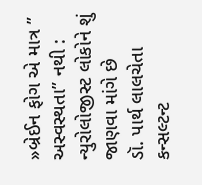»બ્રેઈન ફોગ એ માત્ર ” અસ્વસ્થતા” નથી : ન્યુરોલોજીસ્ટ લોકોને શું જાણવા માંગે છે
ડૉ. પાર્થ લાલચેતા કન્સલ્ટન્ટ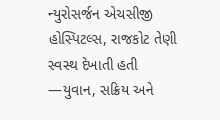ન્યુરોસર્જન એચસીજી હોસ્પિટલ્સ, રાજકોટ તેણી સ્વસ્થ દેખાતી હતી —યુવાન, સક્રિય અને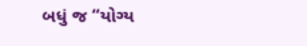બધું જ “યોગ્ય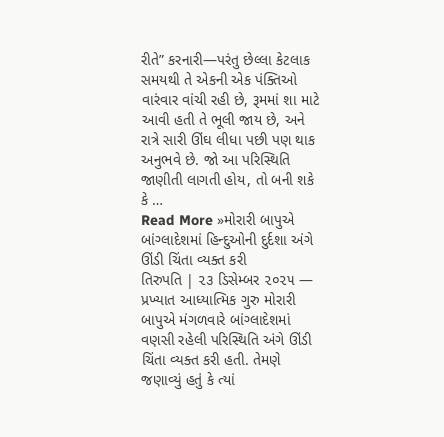રીતે” કરનારી—પરંતુ છેલ્લા કેટલાક સમયથી તે એકની એક પંક્તિઓ વારંવાર વાંચી રહી છે, રૂમમાં શા માટે આવી હતી તે ભૂલી જાય છે, અને રાત્રે સારી ઊંઘ લીધા પછી પણ થાક અનુભવે છે. જો આ પરિસ્થિતિ જાણીતી લાગતી હોય, તો બની શકે કે …
Read More »મોરારી બાપુએ બાંગ્લાદેશમાં હિન્દુઓની દુર્દશા અંગે ઊંડી ચિંતા વ્યક્ત કરી
તિરુપતિ | ૨૩ ડિસેમ્બર ૨૦૨૫ — પ્રખ્યાત આધ્યાત્મિક ગુરુ મોરારી બાપુએ મંગળવારે બાંગ્લાદેશમાં વણસી રહેલી પરિસ્થિતિ અંગે ઊંડી ચિંતા વ્યક્ત કરી હતી. તેમણે જણાવ્યું હતું કે ત્યાં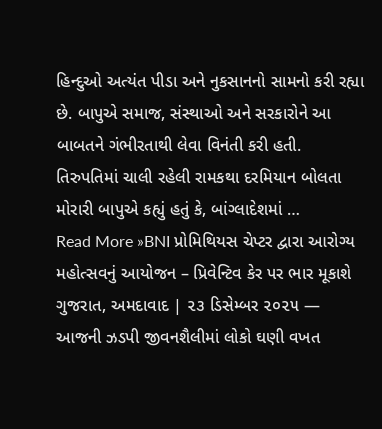હિન્દુઓ અત્યંત પીડા અને નુકસાનનો સામનો કરી રહ્યા છે. બાપુએ સમાજ, સંસ્થાઓ અને સરકારોને આ બાબતને ગંભીરતાથી લેવા વિનંતી કરી હતી. તિરુપતિમાં ચાલી રહેલી રામકથા દરમિયાન બોલતા મોરારી બાપુએ કહ્યું હતું કે, બાંગ્લાદેશમાં …
Read More »BNI પ્રોમિથિયસ ચેપ્ટર દ્વારા આરોગ્ય મહોત્સવનું આયોજન – પ્રિવેન્ટિવ કેર પર ભાર મૂકાશે
ગુજરાત, અમદાવાદ | ૨૩ ડિસેમ્બર ૨૦૨૫ — આજની ઝડપી જીવનશૈલીમાં લોકો ઘણી વખત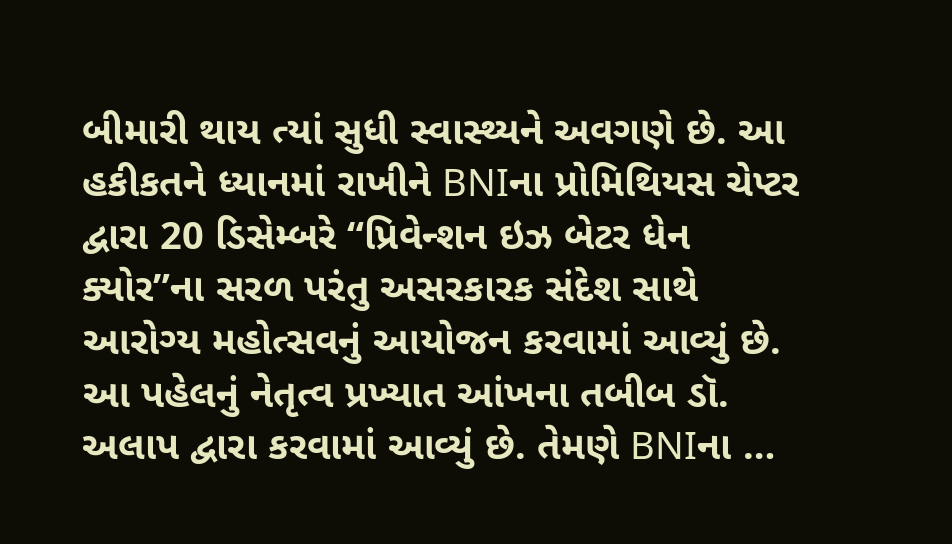બીમારી થાય ત્યાં સુધી સ્વાસ્થ્યને અવગણે છે. આ હકીકતને ધ્યાનમાં રાખીને BNIના પ્રોમિથિયસ ચેપ્ટર દ્વારા 20 ડિસેમ્બરે “પ્રિવેન્શન ઇઝ બેટર ધેન ક્યોર”ના સરળ પરંતુ અસરકારક સંદેશ સાથે આરોગ્ય મહોત્સવનું આયોજન કરવામાં આવ્યું છે. આ પહેલનું નેતૃત્વ પ્રખ્યાત આંખના તબીબ ડૉ. અલાપ દ્વારા કરવામાં આવ્યું છે. તેમણે BNIના …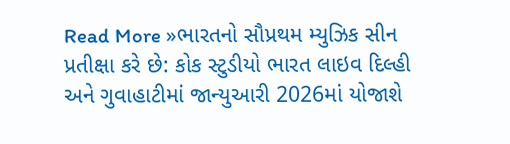Read More »ભારતનો સૌપ્રથમ મ્યુઝિક સીન પ્રતીક્ષા કરે છે: કોક સ્ટુડીયો ભારત લાઇવ દિલ્હી અને ગુવાહાટીમાં જાન્યુઆરી 2026માં યોજાશે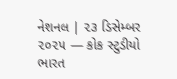નેશનલ | ૨૩ ડિસેમ્બર ૨૦૨૫ — કોક સ્ટુડીયો ભારત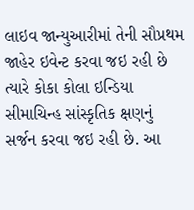લાઇવ જાન્યુઆરીમાં તેની સૌપ્રથમ જાહેર ઇવેન્ટ કરવા જઇ રહી છે ત્યારે કોકા કોલા ઇન્ડિયા સીમાચિન્હ સાંસ્કૃતિક ક્ષણનું સર્જન કરવા જઇ રહી છે. આ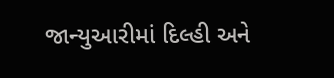જાન્યુઆરીમાં દિલ્હી અને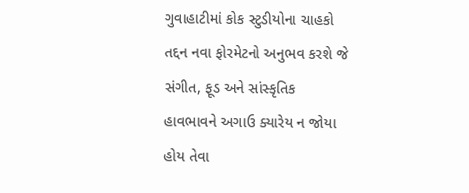ગુવાહાટીમાં કોક સ્ટુડીયોના ચાહકો તદ્દન નવા ફોરમેટનો અનુભવ કરશે જે સંગીત, ફૂડ અને સાંસ્કૃતિક હાવભાવને અગાઉ ક્યારેય ન જોયા હોય તેવા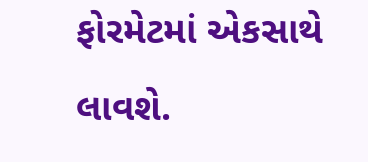ફોરમેટમાં એકસાથે લાવશે.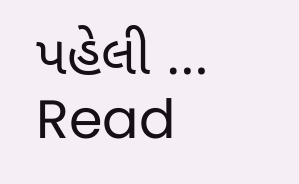પહેલી …
Read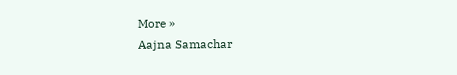More »
Aajna Samachar